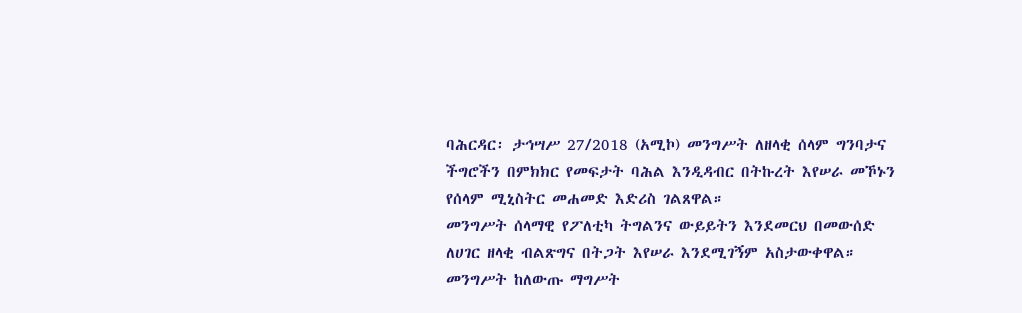ባሕርዳር፡ ታኅሣሥ 27/2018 (አሚኮ) መንግሥት ለዘላቂ ሰላም ግንባታና ችግሮችን በምክክር የመፍታት ባሕል እንዲዳብር በትኩረት እየሠራ መኾኑን የሰላም ሚኒስትር መሐመድ እድሪስ ገልጸዋል።
መንግሥት ሰላማዊ የፖለቲካ ትግልንና ውይይትን እንደመርህ በመውሰድ ለሀገር ዘላቂ ብልጽግና በትጋት እየሠራ እንደሚገኝም አስታውቀዋል።
መንግሥት ከለውጡ ማግሥት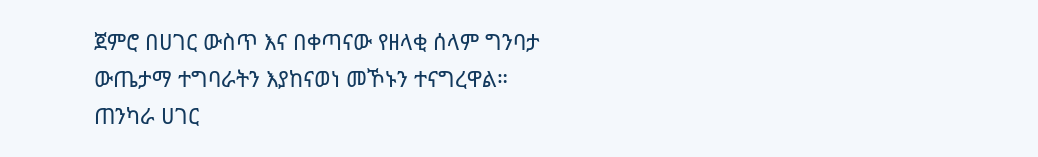ጀምሮ በሀገር ውስጥ እና በቀጣናው የዘላቂ ሰላም ግንባታ ውጤታማ ተግባራትን እያከናወነ መኾኑን ተናግረዋል።
ጠንካራ ሀገር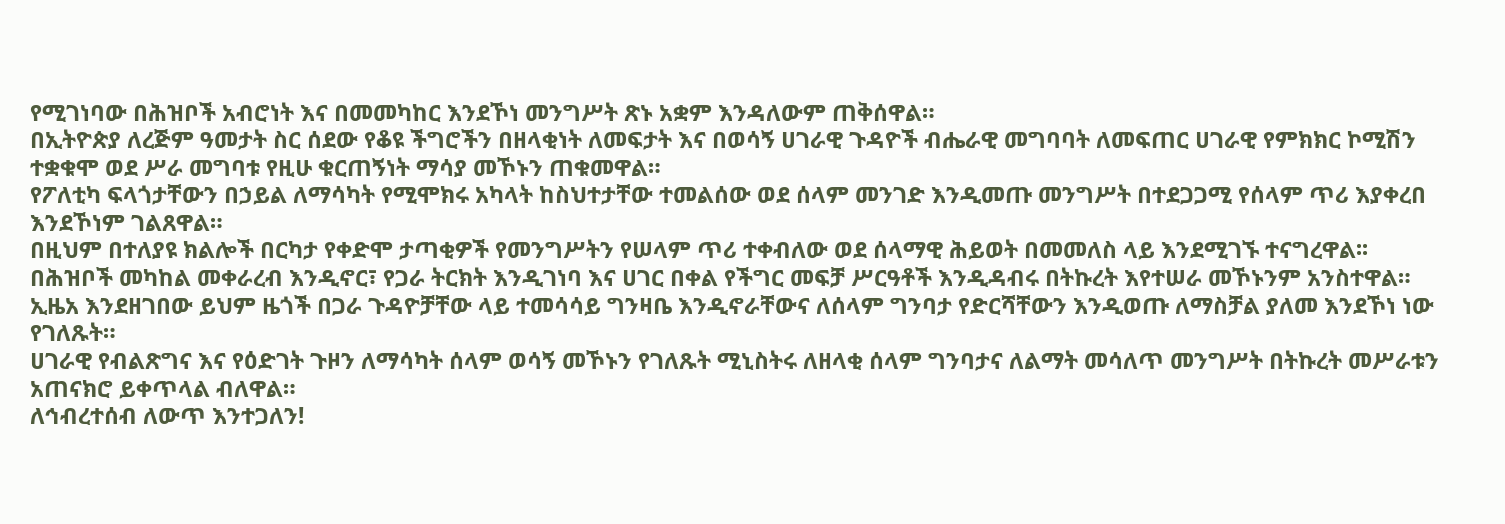የሚገነባው በሕዝቦች አብሮነት እና በመመካከር እንደኾነ መንግሥት ጽኑ አቋም እንዳለውም ጠቅሰዋል።
በኢትዮጵያ ለረጅም ዓመታት ስር ሰደው የቆዩ ችግሮችን በዘላቂነት ለመፍታት እና በወሳኝ ሀገራዊ ጉዳዮች ብሔራዊ መግባባት ለመፍጠር ሀገራዊ የምክክር ኮሚሽን ተቋቁሞ ወደ ሥራ መግባቱ የዚሁ ቁርጠኝነት ማሳያ መኾኑን ጠቁመዋል።
የፖለቲካ ፍላጎታቸውን በኃይል ለማሳካት የሚሞክሩ አካላት ከስህተታቸው ተመልሰው ወደ ሰላም መንገድ እንዲመጡ መንግሥት በተደጋጋሚ የሰላም ጥሪ እያቀረበ እንደኾነም ገልጸዋል።
በዚህም በተለያዩ ክልሎች በርካታ የቀድሞ ታጣቂዎች የመንግሥትን የሠላም ጥሪ ተቀብለው ወደ ሰላማዊ ሕይወት በመመለስ ላይ እንደሚገኙ ተናግረዋል፡፡
በሕዝቦች መካከል መቀራረብ እንዲኖር፣ የጋራ ትርክት እንዲገነባ እና ሀገር በቀል የችግር መፍቻ ሥርዓቶች እንዲዳብሩ በትኩረት እየተሠራ መኾኑንም አንስተዋል።
ኢዜአ እንደዘገበው ይህም ዜጎች በጋራ ጉዳዮቻቸው ላይ ተመሳሳይ ግንዛቤ እንዲኖራቸውና ለሰላም ግንባታ የድርሻቸውን እንዲወጡ ለማስቻል ያለመ እንደኾነ ነው የገለጹት።
ሀገራዊ የብልጽግና እና የዕድገት ጉዞን ለማሳካት ሰላም ወሳኝ መኾኑን የገለጹት ሚኒስትሩ ለዘላቂ ሰላም ግንባታና ለልማት መሳለጥ መንግሥት በትኩረት መሥራቱን አጠናክሮ ይቀጥላል ብለዋል።
ለኅብረተሰብ ለውጥ እንተጋለን!